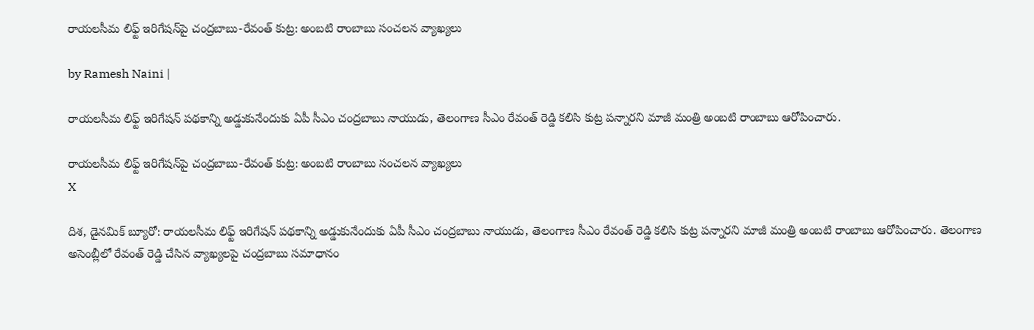రాయలసీమ లిఫ్ట్ ఇరిగేషన్‌పై చంద్రబాబు-రేవంత్ కుట్ర: అంబటి రాంబాబు సంచలన వ్యాఖ్యలు

by Ramesh Naini |

రాయలసీమ లిఫ్ట్ ఇరిగేషన్‌ పథకాన్ని అడ్డుకునేందుకు ఏపీ సీఎం చంద్రబాబు నాయుడు, తెలంగాణ సీఎం రేవంత్ రెడ్డి కలిసి కుట్ర పన్నారని మాజీ మంత్రి అంబటి రాంబాబు ఆరోపించారు.

రాయలసీమ లిఫ్ట్ ఇరిగేషన్‌పై చంద్రబాబు-రేవంత్ కుట్ర: అంబటి రాంబాబు సంచలన వ్యాఖ్యలు
X

దిశ, డైనమిక్ బ్యూరో: రాయలసీమ లిఫ్ట్ ఇరిగేషన్‌ పథకాన్ని అడ్డుకునేందుకు ఏపీ సీఎం చంద్రబాబు నాయుడు, తెలంగాణ సీఎం రేవంత్ రెడ్డి కలిసి కుట్ర పన్నారని మాజీ మంత్రి అంబటి రాంబాబు ఆరోపించారు. తెలంగాణ అసెంబ్లీలో రేవంత్ రెడ్డి చేసిన వ్యాఖ్యలపై చంద్రబాబు సమాధానం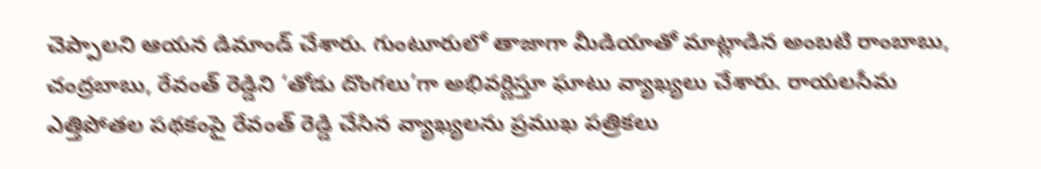చెప్పాలని ఆయన డిమాండ్ చేశారు. గుంటూరులో తాజాగా మీడియాతో మాట్లాడిన అంబటి రాంబాబు, చంద్రబాబు, రేవంత్ రెడ్డిని ‘తోడు దొంగలు’గా అభివర్ణిస్తూ ఘాటు వ్యాఖ్యలు చేశారు. రాయలసీమ ఎత్తిపోతల పథకంపై రేవంత్ రెడ్డి చేసిన వ్యాఖ్యలను ప్రముఖ పత్రికలు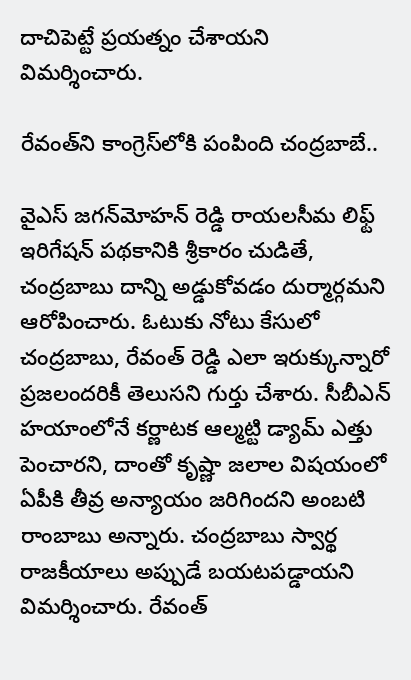దాచిపెట్టే ప్రయత్నం చేశాయని విమర్శించారు.

రేవంత్‌ని కాంగ్రెస్‌లోకి పంపింది చంద్రబాబే..

వైఎస్ జగన్‌మోహన్ రెడ్డి రాయలసీమ లిఫ్ట్ ఇరిగేషన్ పథకానికి శ్రీకారం చుడితే, చంద్రబాబు దాన్ని అడ్డుకోవడం దుర్మార్గమని ఆరోపించారు. ఓటుకు నోటు కేసులో చంద్రబాబు, రేవంత్ రెడ్డి ఎలా ఇరుక్కున్నారో ప్రజలందరికీ తెలుసని గుర్తు చేశారు. సీబీఎన్ హయాంలోనే కర్ణాటక ఆల్మట్టి డ్యామ్ ఎత్తు పెంచారని, దాంతో కృష్ణా జలాల విషయంలో ఏపీకి తీవ్ర అన్యాయం జరిగిందని అంబటి రాంబాబు అన్నారు. చంద్రబాబు స్వార్థ రాజకీయాలు అప్పుడే బయటపడ్డాయని విమర్శించారు. రేవంత్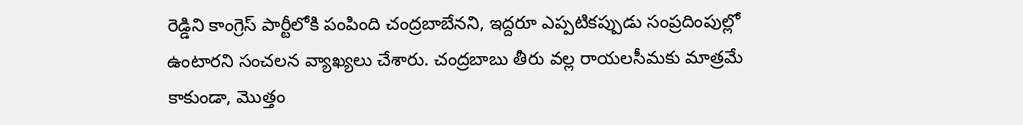రెడ్డిని కాంగ్రెస్ పార్టీలోకి పంపింది చంద్రబాబేనని, ఇద్దరూ ఎప్పటికప్పుడు సంప్రదింపుల్లో ఉంటారని సంచలన వ్యాఖ్యలు చేశారు. చంద్రబాబు తీరు వల్ల రాయలసీమకు మాత్రమే కాకుండా, మొత్తం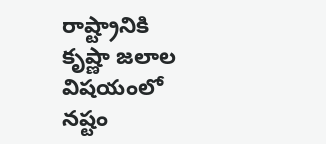రాష్ట్రానికి కృష్ణా జలాల విషయంలో నష్టం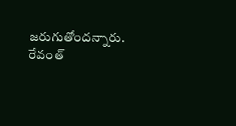జరుగుతోందన్నారు. రేవంత్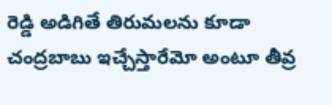రెడ్డి అడిగితే తిరుమలను కూడా చంద్రబాబు ఇచ్చేస్తారేమో అంటూ తీవ్ర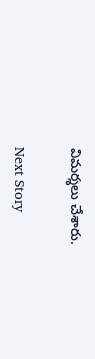విమర్శలు చేశారు.

Next Story